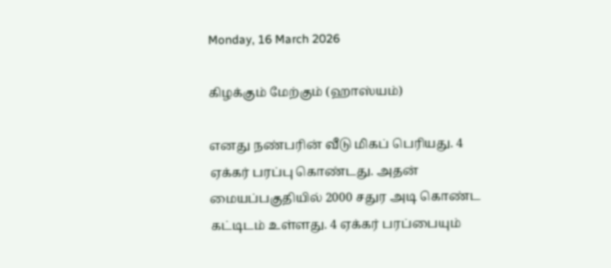Monday, 16 March 2026

கிழக்கும் மேற்கும் (ஹாஸ்யம்)

எனது நண்பரின் வீடு மிகப் பெரியது. 4 ஏக்கர் பரப்பு கொண்டது. அதன் மையப்பகுதியில் 2000 சதுர அடி கொண்ட கட்டிடம் உள்ளது. 4 ஏக்கர் பரப்பையும்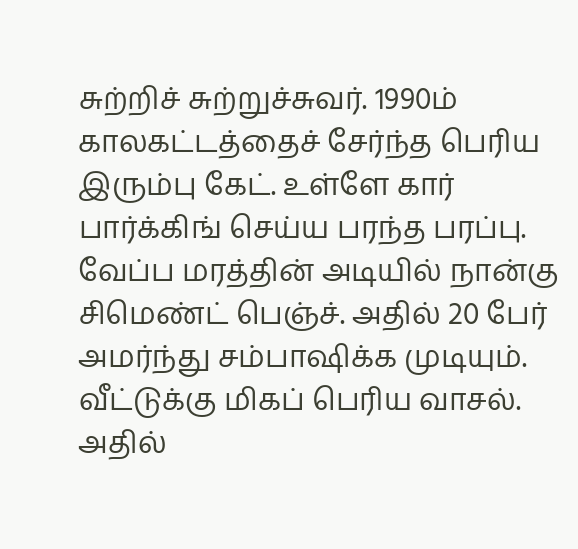சுற்றிச் சுற்றுச்சுவர். 1990ம் காலகட்டத்தைச் சேர்ந்த பெரிய இரும்பு கேட். உள்ளே கார் பார்க்கிங் செய்ய பரந்த பரப்பு. வேப்ப மரத்தின் அடியில் நான்கு சிமெண்ட் பெஞ்ச். அதில் 20 பேர் அமர்ந்து சம்பாஷிக்க முடியும்.  வீட்டுக்கு மிகப் பெரிய வாசல். அதில்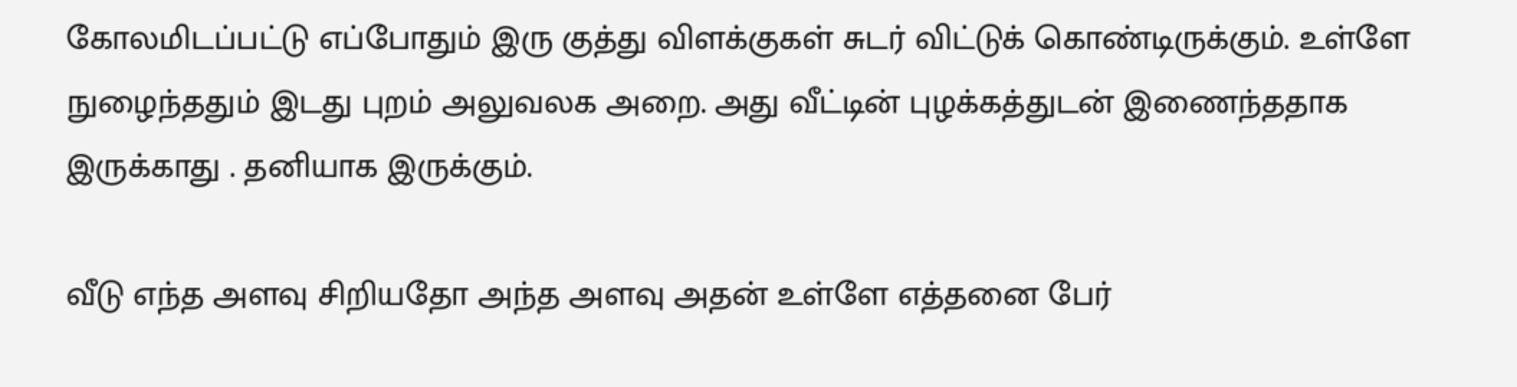கோலமிடப்பட்டு எப்போதும் இரு குத்து விளக்குகள் சுடர் விட்டுக் கொண்டிருக்கும். உள்ளே நுழைந்ததும் இடது புறம் அலுவலக அறை. அது வீட்டின் புழக்கத்துடன் இணைந்ததாக இருக்காது . தனியாக இருக்கும்.

வீடு எந்த அளவு சிறியதோ அந்த அளவு அதன் உள்ளே எத்தனை பேர்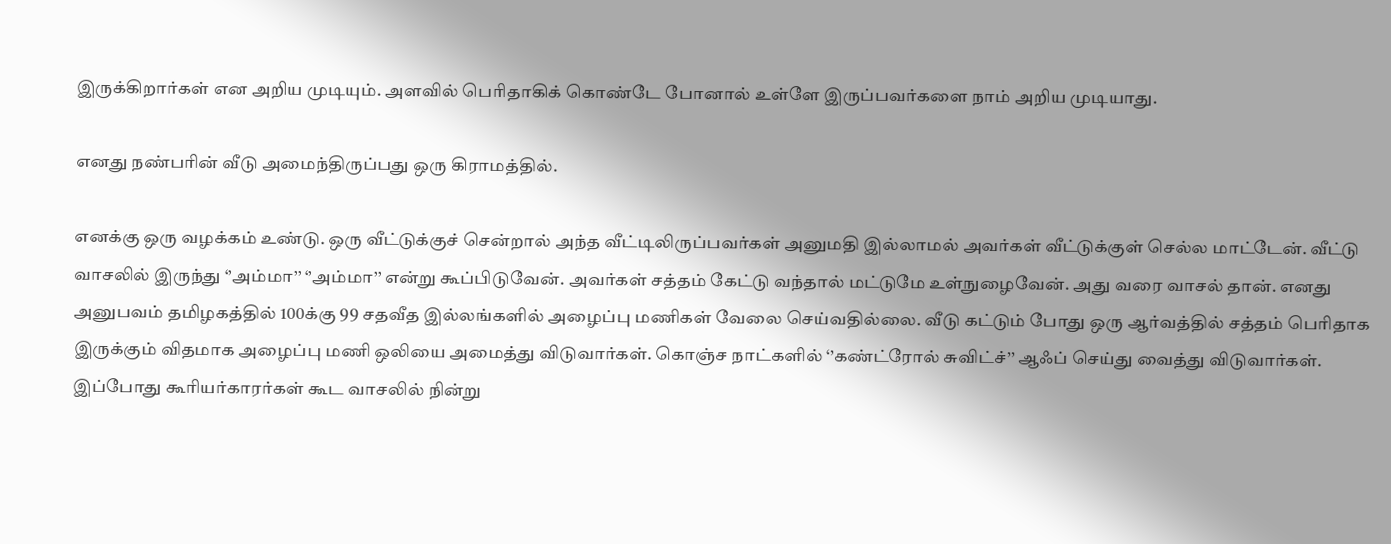இருக்கிறார்கள் என அறிய முடியும். அளவில் பெரிதாகிக் கொண்டே போனால் உள்ளே இருப்பவர்களை நாம் அறிய முடியாது.

எனது நண்பரின் வீடு அமைந்திருப்பது ஒரு கிராமத்தில்.

எனக்கு ஒரு வழக்கம் உண்டு. ஒரு வீட்டுக்குச் சென்றால் அந்த வீட்டிலிருப்பவர்கள் அனுமதி இல்லாமல் அவர்கள் வீட்டுக்குள் செல்ல மாட்டேன். வீட்டு வாசலில் இருந்து ‘’அம்மா’’ ‘’அம்மா’’ என்று கூப்பிடுவேன். அவர்கள் சத்தம் கேட்டு வந்தால் மட்டுமே உள்நுழைவேன். அது வரை வாசல் தான். எனது அனுபவம் தமிழகத்தில் 100க்கு 99 சதவீத இல்லங்களில் அழைப்பு மணிகள் வேலை செய்வதில்லை. வீடு கட்டும் போது ஒரு ஆர்வத்தில் சத்தம் பெரிதாக இருக்கும் விதமாக அழைப்பு மணி ஒலியை அமைத்து விடுவார்கள். கொஞ்ச நாட்களில் ‘’கண்ட்ரோல் சுவிட்ச்’’ ஆஃப் செய்து வைத்து விடுவார்கள். இப்போது கூரியர்காரர்கள் கூட வாசலில் நின்று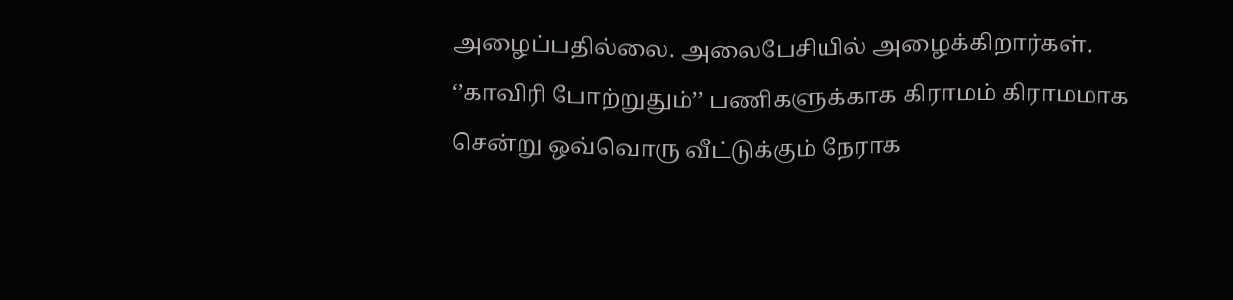அழைப்பதில்லை. அலைபேசியில் அழைக்கிறார்கள். ‘’காவிரி போற்றுதும்’’ பணிகளுக்காக கிராமம் கிராமமாக சென்று ஒவ்வொரு வீட்டுக்கும் நேராக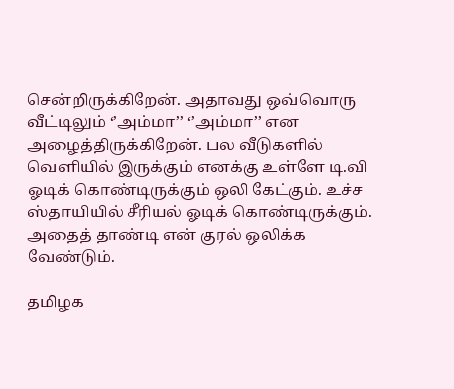சென்றிருக்கிறேன். அதாவது ஒவ்வொரு வீட்டிலும் ‘’அம்மா’’ ‘’அம்மா’’ என அழைத்திருக்கிறேன். பல வீடுகளில் வெளியில் இருக்கும் எனக்கு உள்ளே டி.வி ஓடிக் கொண்டிருக்கும் ஒலி கேட்கும். உச்ச ஸ்தாயியில் சீரியல் ஓடிக் கொண்டிருக்கும். அதைத் தாண்டி என் குரல் ஒலிக்க வேண்டும்.

தமிழக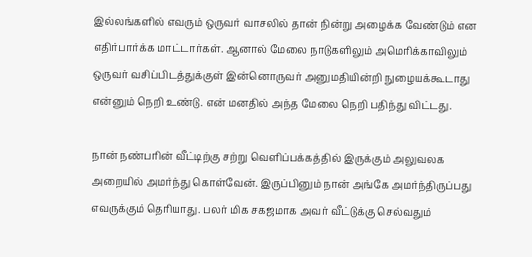இல்லங்களில் எவரும் ஒருவர் வாசலில் தான் நின்று அழைக்க வேண்டும் என எதிர்பார்க்க மாட்டார்கள். ஆனால் மேலை நாடுகளிலும் அமெரிக்காவிலும் ஒருவர் வசிப்பிடத்துக்குள் இன்னொருவர் அனுமதியின்றி நுழையக்கூடாது என்னும் நெறி உண்டு. என் மனதில் அந்த மேலை நெறி பதிந்து விட்டது.

நான் நண்பரின் வீட்டிற்கு சற்று வெளிப்பக்கத்தில் இருக்கும் அலுவலக அறையில் அமர்ந்து கொள்வேன். இருப்பினும் நான் அங்கே அமர்ந்திருப்பது எவருக்கும் தெரியாது. பலர் மிக சகஜமாக அவர் வீட்டுக்கு செல்வதும்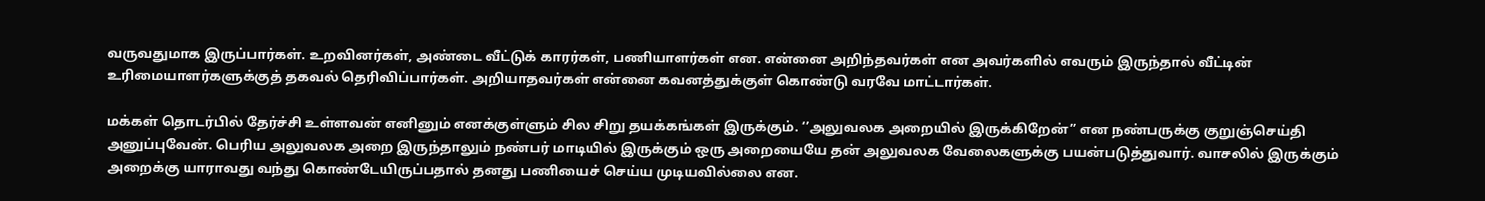வருவதுமாக இருப்பார்கள். உறவினர்கள், அண்டை வீட்டுக் காரர்கள், பணியாளர்கள் என. என்னை அறிந்தவர்கள் என அவர்களில் எவரும் இருந்தால் வீட்டின் உரிமையாளர்களுக்குத் தகவல் தெரிவிப்பார்கள். அறியாதவர்கள் என்னை கவனத்துக்குள் கொண்டு வரவே மாட்டார்கள்.

மக்கள் தொடர்பில் தேர்ச்சி உள்ளவன் எனினும் எனக்குள்ளும் சில சிறு தயக்கங்கள் இருக்கும். ‘’அலுவலக அறையில் இருக்கிறேன்’’ என நண்பருக்கு குறுஞ்செய்தி அனுப்புவேன். பெரிய அலுவலக அறை இருந்தாலும் நண்பர் மாடியில் இருக்கும் ஒரு அறையையே தன் அலுவலக வேலைகளுக்கு பயன்படுத்துவார். வாசலில் இருக்கும் அறைக்கு யாராவது வந்து கொண்டேயிருப்பதால் தனது பணியைச் செய்ய முடியவில்லை என.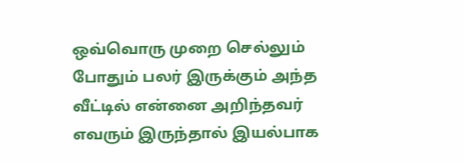ஒவ்வொரு முறை செல்லும் போதும் பலர் இருக்கும் அந்த வீட்டில் என்னை அறிந்தவர் எவரும் இருந்தால் இயல்பாக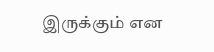இருக்கும் என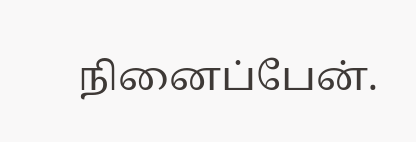நினைப்பேன்.